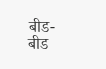बीड- बीड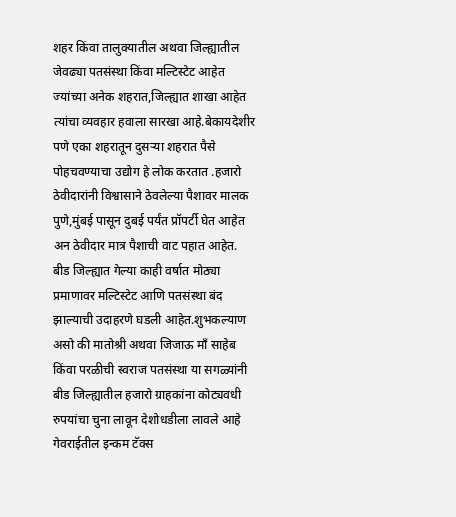शहर किंवा तालुक्यातील अथवा जिल्ह्यातील जेवढ्या पतसंस्था किंवा मल्टिस्टेट आहेत ज्यांच्या अनेक शहरात,जिल्ह्यात शाखा आहेत त्यांचा व्यवहार हवाला सारखा आहे.बेकायदेशीर पणे एका शहरातून दुसऱ्या शहरात पैसे पोहचवण्याचा उद्योग हे लोक करतात .हजारो ठेवीदारांनी विश्वासाने ठेवलेल्या पैशावर मालक पुणे,मुंबई पासून दुबई पर्यंत प्रॉपर्टी घेत आहेत अन ठेवीदार मात्र पैशाची वाट पहात आहेत.
बीड जिल्ह्यात गेल्या काही वर्षात मोठ्या प्रमाणावर मल्टिस्टेट आणि पतसंस्था बंद झाल्याची उदाहरणे घडली आहेत.शुभकल्याण असो की मातोश्री अथवा जिजाऊ माँ साहेब किंवा परळीची स्वराज पतसंस्था या सगळ्यांनी बीड जिल्ह्यातील हजारो ग्राहकांना कोट्यवधी रुपयांचा चुना लावून देशोधडीला लावले आहे
गेवराईतील इन्कम टॅक्स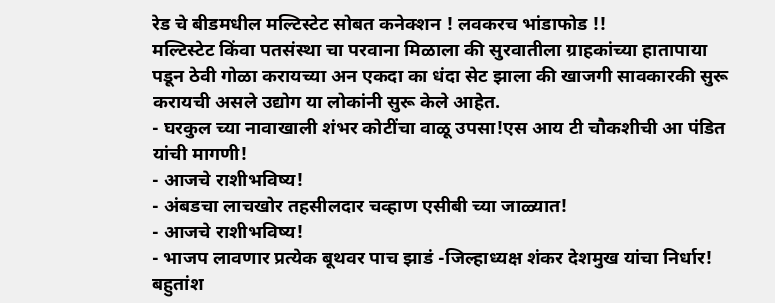रेड चे बीडमधील मल्टिस्टेट सोबत कनेक्शन ! लवकरच भांडाफोड !!
मल्टिस्टेट किंवा पतसंस्था चा परवाना मिळाला की सुरवातीला ग्राहकांच्या हातापाया पडून ठेवी गोळा करायच्या अन एकदा का धंदा सेट झाला की खाजगी सावकारकी सुरू करायची असले उद्योग या लोकांनी सुरू केले आहेत.
- घरकुल च्या नावाखाली शंभर कोटींचा वाळू उपसा!एस आय टी चौकशीची आ पंडित यांची मागणी!
- आजचे राशीभविष्य!
- अंबडचा लाचखोर तहसीलदार चव्हाण एसीबी च्या जाळ्यात!
- आजचे राशीभविष्य!
- भाजप लावणार प्रत्येक बूथवर पाच झाडं -जिल्हाध्यक्ष शंकर देशमुख यांचा निर्धार!
बहुतांश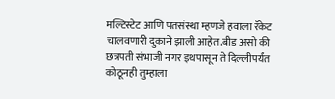मल्टिस्टेट आणि पतसंस्था म्हणजे हवाला रॅकेट चालवणारी दुकाने झाली आहेत.बीड असो की छत्रपती संभाजी नगर इथपासून ते दिल्लीपर्यंत कोठूनही तुम्हाला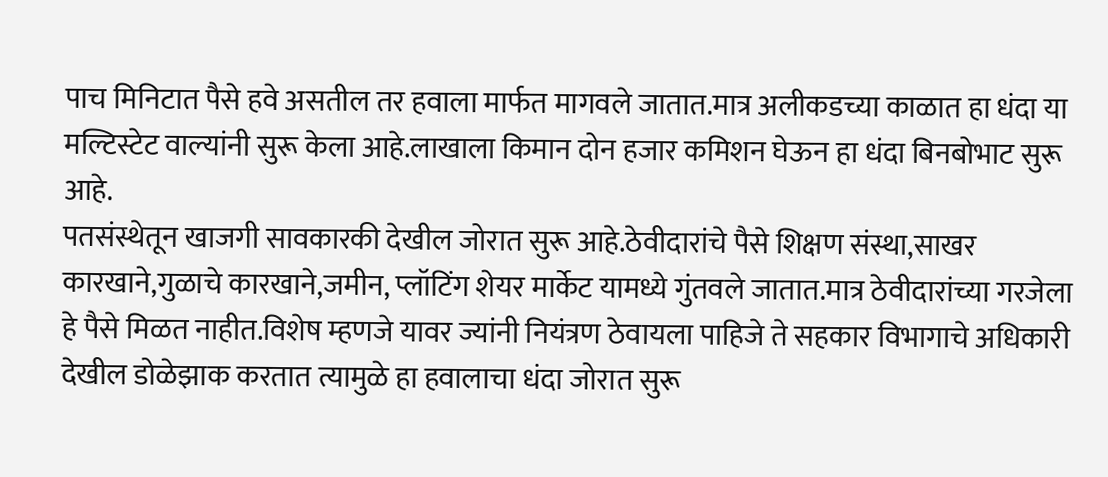पाच मिनिटात पैसे हवे असतील तर हवाला मार्फत मागवले जातात.मात्र अलीकडच्या काळात हा धंदा या मल्टिस्टेट वाल्यांनी सुरू केला आहे.लाखाला किमान दोन हजार कमिशन घेऊन हा धंदा बिनबोभाट सुरू आहे.
पतसंस्थेतून खाजगी सावकारकी देखील जोरात सुरू आहे.ठेवीदारांचे पैसे शिक्षण संस्था,साखर कारखाने,गुळाचे कारखाने,जमीन, प्लॉटिंग शेयर मार्केट यामध्ये गुंतवले जातात.मात्र ठेवीदारांच्या गरजेला हे पैसे मिळत नाहीत.विशेष म्हणजे यावर ज्यांनी नियंत्रण ठेवायला पाहिजे ते सहकार विभागाचे अधिकारी देखील डोळेझाक करतात त्यामुळे हा हवालाचा धंदा जोरात सुरू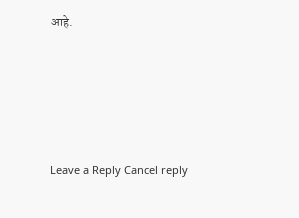आहे.





Leave a Reply Cancel reply